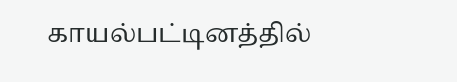காயல்பட்டினத்தில்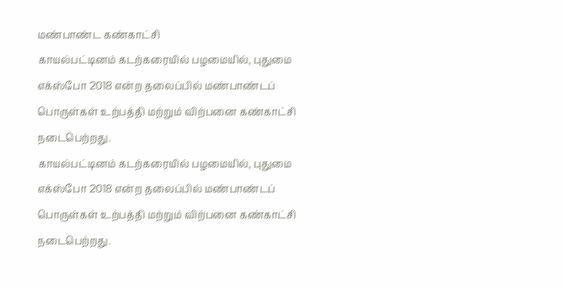மண்பாண்ட கண்காட்சி
காயல்பட்டினம் கடற்கரையில் பழமையில், புதுமை எக்ஸ்போ 2018 என்ற தலைப்பில் மண்பாண்டப் பொருள்கள் உற்பத்தி மற்றும் விற்பனை கண்காட்சி நடைபெற்றது.
காயல்பட்டினம் கடற்கரையில் பழமையில், புதுமை எக்ஸ்போ 2018 என்ற தலைப்பில் மண்பாண்டப் பொருள்கள் உற்பத்தி மற்றும் விற்பனை கண்காட்சி நடைபெற்றது.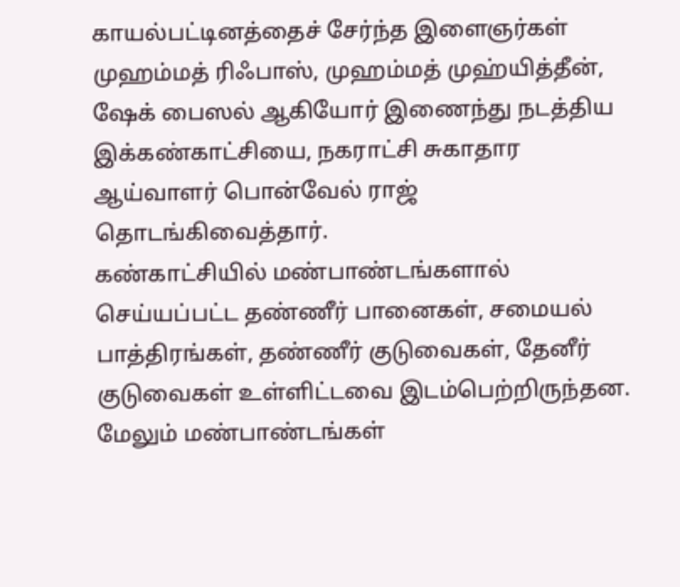காயல்பட்டினத்தைச் சேர்ந்த இளைஞர்கள் முஹம்மத் ரிஃபாஸ், முஹம்மத் முஹ்யித்தீன், ஷேக் பைஸல் ஆகியோர் இணைந்து நடத்திய இக்கண்காட்சியை, நகராட்சி சுகாதார ஆய்வாளர் பொன்வேல் ராஜ் தொடங்கிவைத்தார்.
கண்காட்சியில் மண்பாண்டங்களால் செய்யப்பட்ட தண்ணீர் பானைகள், சமையல் பாத்திரங்கள், தண்ணீர் குடுவைகள், தேனீர் குடுவைகள் உள்ளிட்டவை இடம்பெற்றிருந்தன. மேலும் மண்பாண்டங்கள்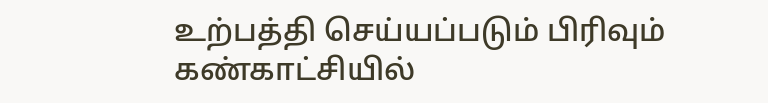உற்பத்தி செய்யப்படும் பிரிவும் கண்காட்சியில்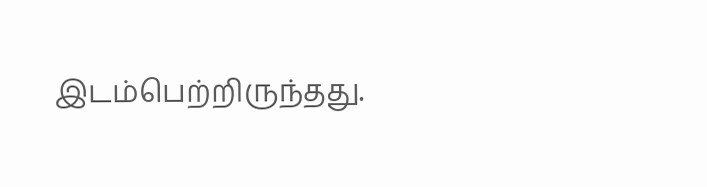இடம்பெற்றிருந்தது.